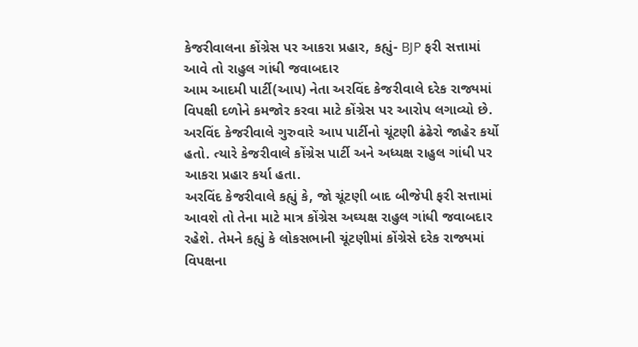કેજરીવાલના કોંગ્રેસ પર આકરા પ્રહાર, કહ્યું- BJP ફરી સત્તામાં આવે તો રાહુલ ગાંધી જવાબદાર
આમ આદમી પાર્ટી(આપ) નેતા અરવિંદ કેજરીવાલે દરેક રાજ્યમાં વિપક્ષી દળોને કમજોર કરવા માટે કોંગ્રેસ પર આરોપ લગાવ્યો છે. અરવિંદ કેજરીવાલે ગુરુવારે આપ પાર્ટીનો ચૂંટણી ઢંઢેરો જાહેર કર્યો હતો. ત્યારે કેજરીવાલે કોંગ્રેસ પાર્ટી અને અધ્યક્ષ રાહુલ ગાંધી પર આકરા પ્રહાર કર્યા હતા.
અરવિંદ કેજરીવાલે કહ્યું કે, જો ચૂંટણી બાદ બીજેપી ફરી સત્તામાં આવશે તો તેના માટે માત્ર કોંગ્રેસ અઘ્યક્ષ રાહુલ ગાંધી જવાબદાર રહેશે. તેમને કહ્યું કે લોકસભાની ચૂંટણીમાં કોંગ્રેસે દરેક રાજ્યમાં વિપક્ષના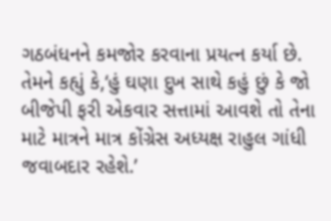ગઠબંધનને કમજોર કરવાના પ્રયત્ન કર્યા છે. તેમને કહ્યું કે,‘હું ઘણા દુખ સાથે કહું છું કે જો બીજેપી ફરી એકવાર સત્તામાં આવશે તો તેના માટે માત્રને માત્ર કોંગ્રેસ અધ્યક્ષ રાહુલ ગાંધી જવાબદાર રહેશે.’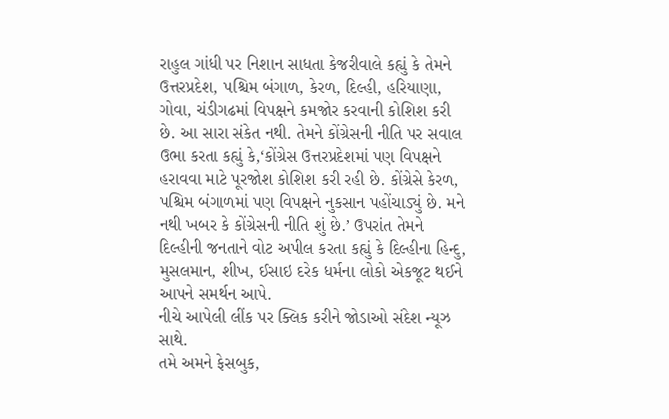રાહુલ ગાંધી પર નિશાન સાધતા કેજરીવાલે કહ્યું કે તેમને ઉત્તરપ્રદેશ, પશ્ચિમ બંગાળ, કેરળ, દિલ્હી, હરિયાણા, ગોવા, ચંડીગઢમાં વિપક્ષને કમજોર કરવાની કોશિશ કરી છે. આ સારા સંકેત નથી. તેમને કોંગ્રેસની નીતિ પર સવાલ ઉભા કરતા કહ્યું કે,‘કોંગ્રેસ ઉત્તરપ્રદેશમાં પણ વિપક્ષને હરાવવા માટે પૂરજોશ કોશિશ કરી રહી છે. કોંગ્રેસે કેરળ, પશ્ચિમ બંગાળમાં પણ વિપક્ષને નુકસાન પહોંચાડ્યું છે. મને નથી ખબર કે કોંગ્રેસની નીતિ શું છે.’ ઉપરાંત તેમને દિલ્હીની જનતાને વોટ અપીલ કરતા કહ્યું કે દિલ્હીના હિન્દુ, મુસલમાન, શીખ, ઈસાઇ દરેક ધર્મના લોકો એકજૂટ થઈને આપને સમર્થન આપે.
નીચે આપેલી લીંક પર ક્લિક કરીને જોડાઓ સંદેશ ન્યૂઝ સાથે.
તમે અમને ફેસબુક,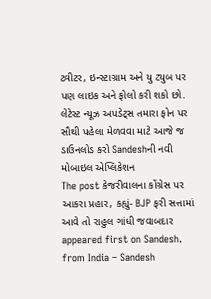ટ્વીટર, ઇન્સ્ટાગ્રામ અને યુ ટ્યુબ પર પણ લાઇક અને ફોલો કરી શકો છો.
લેટેસ્ટ ન્યૂઝ અપડેટ્સ તમારા ફોન પર સૌથી પહેલા મેળવવા માટે આજે જ ડાઉનલોડ કરો Sandeshની નવી મોબાઇલ એપ્લિકેશન
The post કેજરીવાલના કોંગ્રેસ પર આકરા પ્રહાર, કહ્યું- BJP ફરી સત્તામાં આવે તો રાહુલ ગાંધી જવાબદાર appeared first on Sandesh.
from India – Sandesh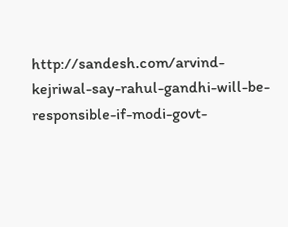http://sandesh.com/arvind-kejriwal-say-rahul-gandhi-will-be-responsible-if-modi-govt-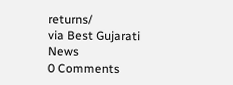returns/
via Best Gujarati News
0 Comments